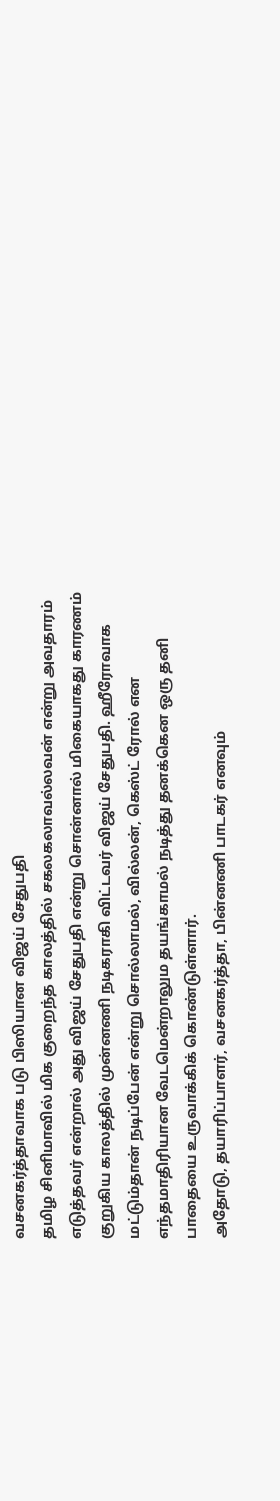வசனகர்த்தாவாக படு பிஸியான விஜய் சேதுபதி
தமிழ சினிமாவில் மிக குறைந்த காலத்தில் சகலகலாவல்லவன் என்று அவதாரம் எடுத்தவர் என்றால் அது விஜய் சேதுபதி என்று சொன்னால் மிகையாகது காரணம் குறுகிய காலத்தில் முன்னணி நடிகராகி விட்டவர் விஜய் சேதுபதி. ஹீரோவாக மட்டும்தான் நடிப்பேன் என்று சொல்லாமல், வில்லன், கெஸ்ட் ரோல் என எந்தமாதிரியான வேடமென்றாலும தயங்காமல் நடித்து தனக்கென ஒரு தனி பாதையை உருவாக்கிக் கொண்டுள்ளார்.
அதோடு, தயாரிப்பாளர், வசனகர்த்தா, பின்னணி பாடகர் எனவும்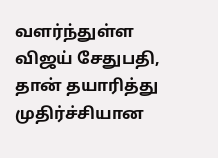வளர்ந்துள்ள விஜய் சேதுபதி, தான் தயாரித்து முதிர்ச்சியான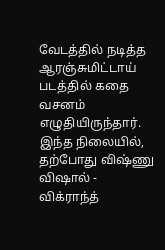வேடத்தில் நடித்த ஆரஞ்சுமிட்டாய் படத்தில் கதை வசனம் எழுதியிருந்தார். இந்த நிலையில், தற்போது விஷ்ணு விஷால் - விக்ராந்த்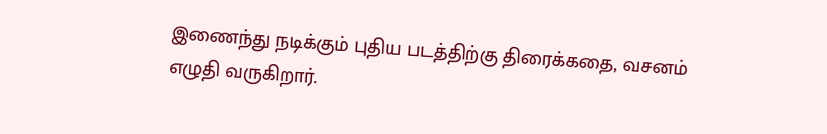இணைந்து நடிக்கும் புதிய படத்திற்கு திரைக்கதை, வசனம் எழுதி வருகிறார்.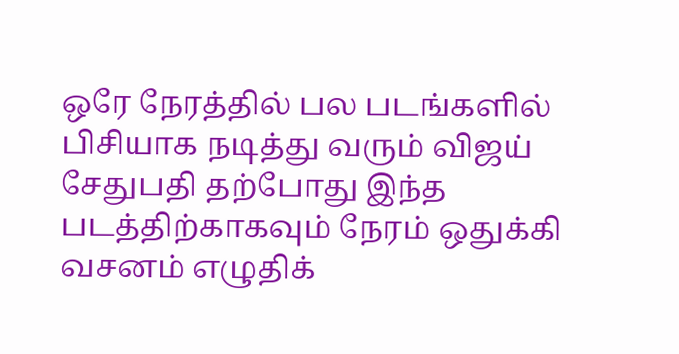ஒரே நேரத்தில் பல படங்களில் பிசியாக நடித்து வரும் விஜய் சேதுபதி தற்போது இந்த படத்திற்காகவும் நேரம் ஒதுக்கி வசனம் எழுதிக்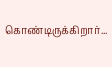கொண்டிருக்கிறார்...